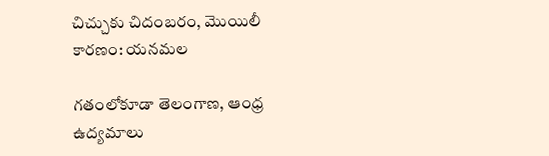చిచ్చుకు చిదంబరం, మొయిలీ కారణం: యనమల

గతంలోకూడా తెలంగాణ, ఆంధ్ర ఉద్యమాలు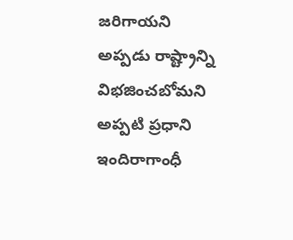జరిగాయని అప్పడు రాష్ట్రాన్ని విభజించబోమని అప్పటి ప్రధాని ఇందిరాగాంధీ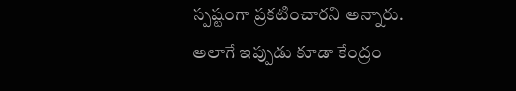స్పష్టంగా ప్రకటించారని అన్నారు. అలాగే ఇప్పుడు కూడా కేంద్రం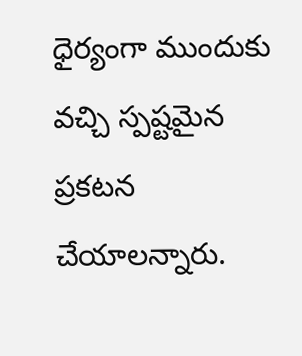ధైర్యంగా ముందుకు వచ్చి స్పష్టమైన ప్రకటన చేయాలన్నారు.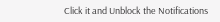Click it and Unblock the Notifications